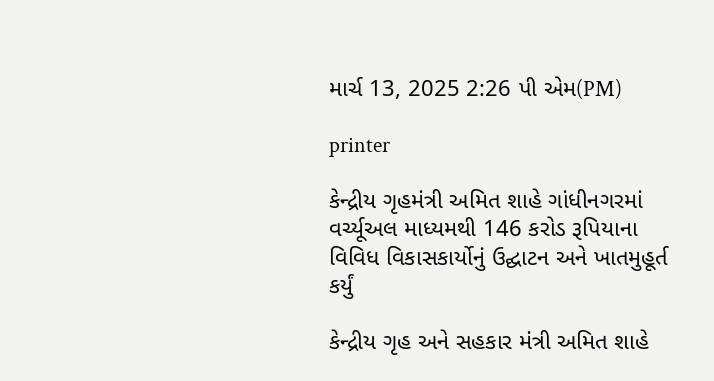માર્ચ 13, 2025 2:26 પી એમ(PM)

printer

કેન્દ્રીય ગૃહમંત્રી અમિત શાહે ગાંધીનગરમાં વર્ચ્યૂઅલ માધ્યમથી 146 કરોડ રૂપિયાના વિવિધ વિકાસકાર્યોનું ઉદ્ઘાટન અને ખાતમુહૂર્ત કર્યું

કેન્દ્રીય ગૃહ અને સહકાર મંત્રી અમિત શાહે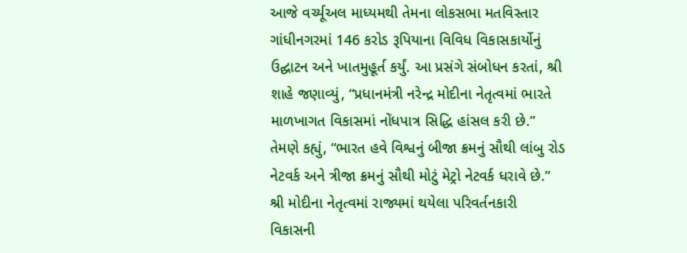આજે વર્ચ્યૂઅલ માધ્યમથી તેમના લોકસભા મતવિસ્તાર ગાંધીનગરમાં 146 કરોડ રૂપિયાના વિવિધ વિકાસકાર્યોનું ઉદ્ઘાટન અને ખાતમુહૂર્ત કર્યું. આ પ્રસંગે સંબોધન કરતાં, શ્રી શાહે જણાવ્યું, “પ્રધાનમંત્રી નરેન્દ્ર મોદીના નેતૃત્વમાં ભારતે માળખાગત વિકાસમાં નોંધપાત્ર સિદ્ધિ હાંસલ કરી છે.” તેમણે કહ્યું, “ભારત હવે વિશ્વનું બીજા ક્રમનું સૌથી લાંબુ રોડ નેટવર્ક અને ત્રીજા ક્રમનું સૌથી મોટું મેટ્રો નેટવર્ક ધરાવે છે.”
શ્રી મોદીના નેતૃત્વમાં રાજ્યમાં થયેલા પરિવર્તનકારી વિકાસની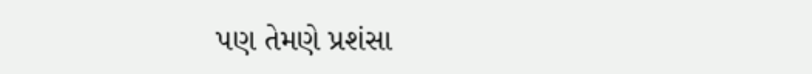પણ તેમણે પ્રશંસા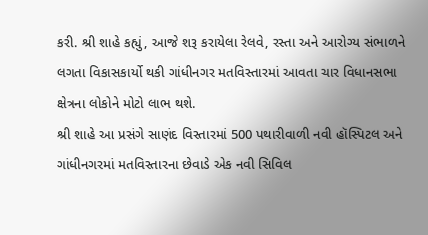કરી. શ્રી શાહે કહ્યું, આજે શરૂ કરાયેલા રેલવે, રસ્તા અને આરોગ્ય સંભાળને લગતા વિકાસકાર્યો થકી ગાંધીનગર મતવિસ્તારમાં આવતા ચાર વિધાનસભા ક્ષેત્રના લોકોને મોટો લાભ થશે.
શ્રી શાહે આ પ્રસંગે સાણંદ વિસ્તારમાં 500 પથારીવાળી નવી હૉસ્પિટલ અને ગાંધીનગરમાં મતવિસ્તારના છેવાડે એક નવી સિવિલ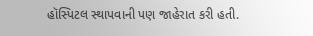હૉસ્પિટલ સ્થાપવાની પણ જાહેરાત કરી હતી.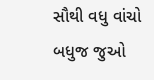સૌથી વધુ વાંચો
બધુજ જુઓ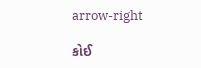arrow-right

કોઈ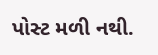પોસ્ટ મળી નથી.